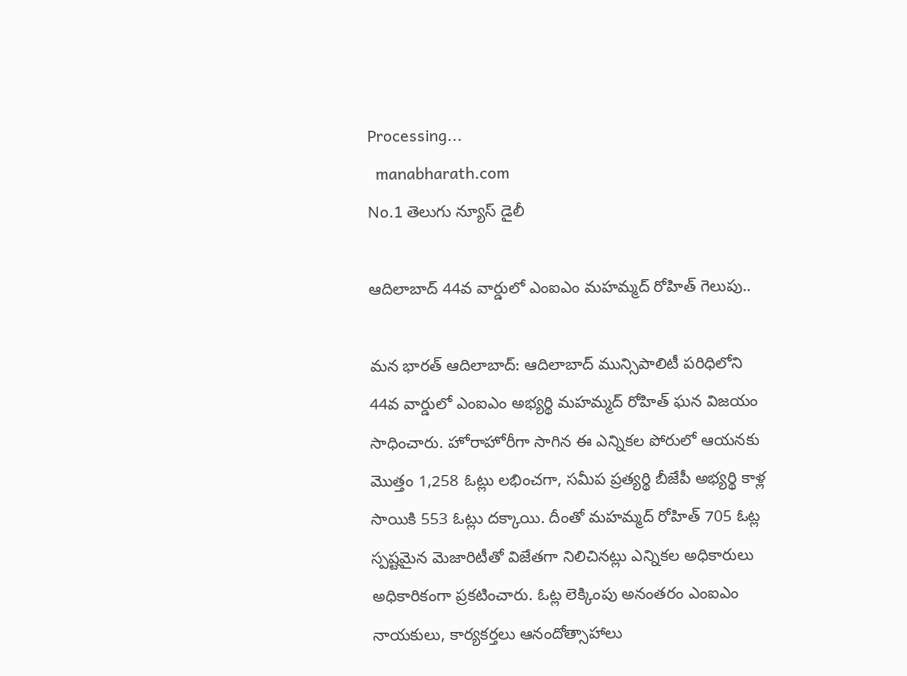Processing...
  manabharath.com
No.1 తెలుగు న్యూస్ డైలీ

ఆదిలాబాద్ 44వ వార్డులో ఎంఐఎం మహమ్మద్ రోహిత్ గెలుపు..

మన భారత్ ఆదిలాబాద్: ఆదిలాబాద్ మున్సిపాలిటీ పరిధిలోని 44వ వార్డులో ఎంఐఎం అభ్యర్థి మహమ్మద్ రోహిత్ ఘన విజయం సాధించారు. హోరాహోరీగా సాగిన ఈ ఎన్నికల పోరులో ఆయనకు మొత్తం 1,258 ఓట్లు లభించగా, సమీప ప్రత్యర్థి బీజేపీ అభ్యర్థి కాళ్ల సాయికి 553 ఓట్లు దక్కాయి. దీంతో మహమ్మద్ రోహిత్ 705 ఓట్ల స్పష్టమైన మెజారిటీతో విజేతగా నిలిచినట్లు ఎన్నికల అధికారులు అధికారికంగా ప్రకటించారు. ఓట్ల లెక్కింపు అనంతరం ఎంఐఎం నాయకులు, కార్యకర్తలు ఆనందోత్సాహాలు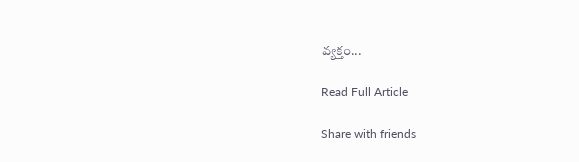వ్యక్తం...

Read Full Article

Share with friends